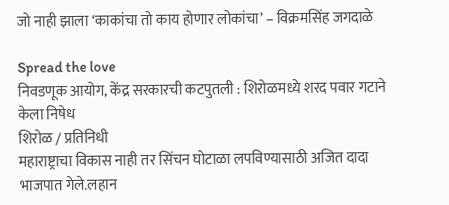जो नाही झाला ‘काकांचा तो काय होणार लोकांचा’ – विक्रमसिंह जगदाळे

Spread the love
निवडणूक आयोग, केंद्र सरकारची कटपुतली : शिरोळमध्ये शरद पवार गटाने केला निषेध
शिरोळ / प्रतिनिधी
महाराष्ट्राचा विकास नाही तर सिंचन घोटाळा लपविण्यासाठी अजित दादा भाजपात गेले.लहान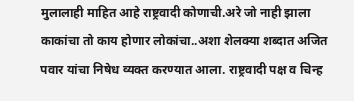मुलालाही माहित आहे राष्ट्रवादी कोणाची.अरे जो नाही झाला काकांचा तो काय होणार लोकांचा..अशा शेलक्या शब्दात अजित पवार यांचा निषेध व्यक्त करण्यात आला. राष्ट्रवादी पक्ष व चिन्ह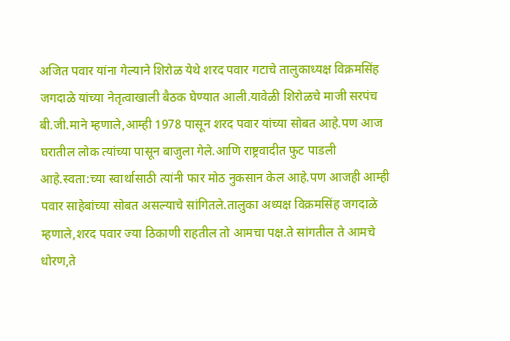अजित पवार यांना गेल्याने शिरोळ येथे शरद पवार गटाचे तालुकाध्यक्ष विक्रमसिंह जगदाळे यांच्या नेतृत्वाखाली बैठक घेण्यात आली.यावेळी शिरोळचे माजी सरपंच बी.जी.माने म्हणाले,आम्ही 1978 पासून शरद पवार यांच्या सोबत आहे.पण आज घरातील लोक त्यांच्या पासून बाजुला गेले.आणि राष्ट्रवादीत फुट पाडली आहे.स्वता:च्या स्वार्थासाठी त्यांनी फार मोठ नुकसान केल आहे.पण आजही आम्ही पवार साहेबांच्या सोबत असल्याचे सांगितले.तालुका अध्यक्ष विक्रमसिंह जगदाळे म्हणाले,शरद पवार ज्या ठिकाणी राहतील तो आमचा पक्ष.ते सांगतील ते आमचे धोरण,ते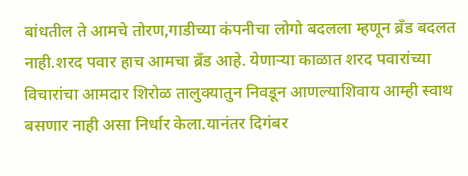बांधतील ते आमचे तोरण,गाडीच्या कंपनीचा लोगो बदलला म्हणून ब्रँड बदलत नाही.शरद पवार हाच आमचा ब्रँड आहे. येणाऱ्या काळात शरद पवारांच्या विचारांचा आमदार शिरोळ तालुक्यातुन निवडून आणल्याशिवाय आम्ही स्वाथ बसणार नाही असा निर्धार केला.यानंतर दिगंबर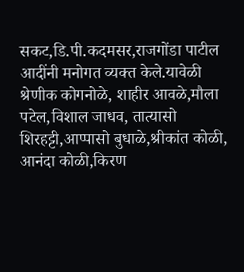सकट,डि.पी.कदमसर,राजगोंडा पाटील आदींनी मनोगत व्यक्त केले.यावेळी श्रेणीक कोगनोळे, शाहीर आवळे,मौला पटेल,विशाल जाधव, तात्यासो शिरहट्टी,आप्पासो बुधाळे,श्रीकांत कोळी, आनंदा कोळी,किरण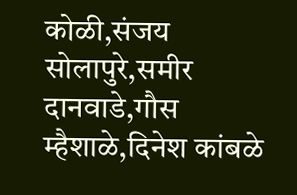कोळी,संजय सोलापुरे,समीर दानवाडे,गौस म्हैशाळे,दिनेश कांबळे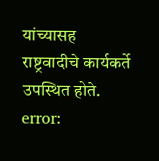यांच्यासह राष्ट्रवादीचे कार्यकर्ते उपस्थित होते.
error: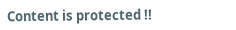Content is protected !!